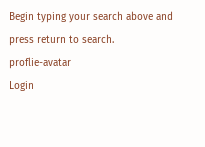Begin typing your search above and press return to search.
proflie-avatar
Login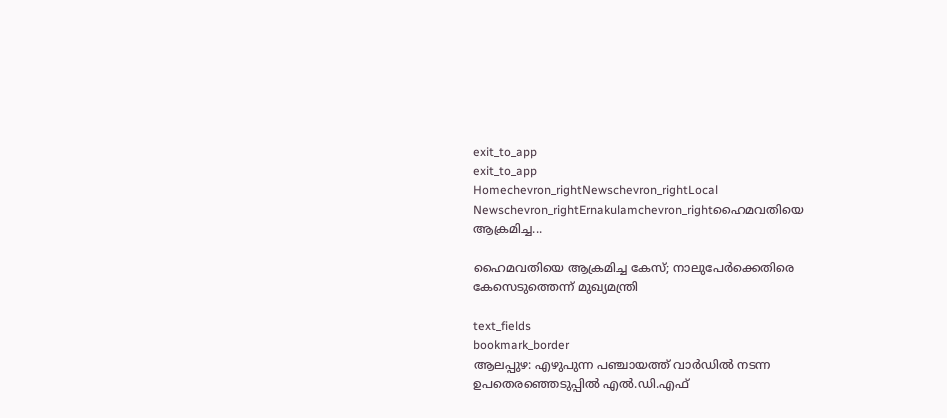exit_to_app
exit_to_app
Homechevron_rightNewschevron_rightLocal Newschevron_rightErnakulamchevron_rightഹൈമവതിയെ ആക്രമിച്ച...

ഹൈമവതിയെ ആക്രമിച്ച കേസ്; നാലുപേർക്കെതിരെ കേസെടുത്തെന്ന് മുഖ്യമന്ത്രി

text_fields
bookmark_border
ആലപ്പുഴ: എഴുപുന്ന പഞ്ചായത്ത് വാര്‍ഡില്‍ നടന്ന ഉപതെരഞ്ഞെടുപ്പില്‍ എല്‍.ഡി.എഫ്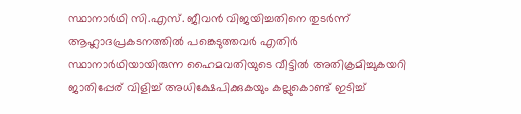സ്ഥാനാര്‍ഥി സി.എസ്. ജീവന്‍ വിജയിച്ചതിനെ തുടര്‍ന്ന് ആഹ്ലാദപ്രകടനത്തില്‍ പങ്കെടുത്തവർ എതിര്‍ സ്ഥാനാർഥിയായിരുന്ന ഹൈമവതിയുടെ വീട്ടില്‍ അതിക്രമിച്ചുകയറി ജാതിപ്പേര് വിളിച്ച് അധിക്ഷേപിക്കുകയും കല്ലുകൊണ്ട് ഇടിച്ച്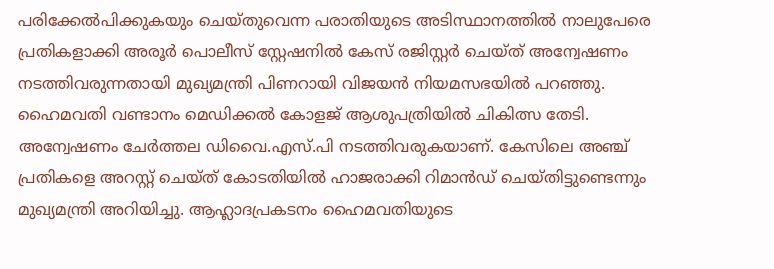പരിക്കേല്‍പിക്കുകയും ചെയ്തുവെന്ന പരാതിയുടെ അടിസ്ഥാനത്തില്‍ നാലുപേരെ പ്രതികളാക്കി അരൂര്‍ പൊലീസ് സ്റ്റേഷനില്‍ കേസ് രജിസ്റ്റര്‍ ചെയ്ത് അന്വേഷണം നടത്തിവരുന്നതായി മുഖ്യമന്ത്രി പിണറായി വിജയന്‍ നിയമസഭയില്‍ പറഞ്ഞു. ഹൈമവതി വണ്ടാനം മെഡിക്കല്‍ കോളജ് ആശുപത്രിയില്‍ ചികിത്സ തേടി. അന്വേഷണം ചേര്‍ത്തല ഡിവൈ.എസ്.പി നടത്തിവരുകയാണ്. കേസിലെ അഞ്ച് പ്രതികളെ അറസ്റ്റ് ചെയ്ത് കോടതിയില്‍ ഹാജരാക്കി റിമാന്‍ഡ് ചെയ്തിട്ടുണ്ടെന്നും മുഖ്യമന്ത്രി അറിയിച്ചു. ആഹ്ലാദപ്രകടനം ഹൈമവതിയുടെ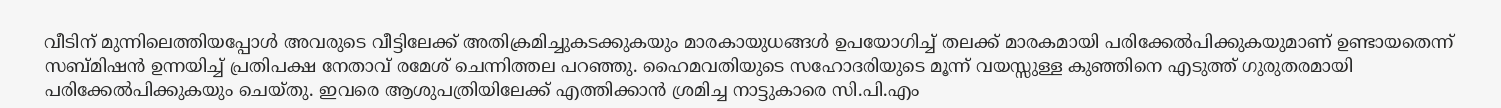വീടിന് മുന്നിലെത്തിയപ്പോള്‍ അവരുടെ വീട്ടിലേക്ക് അതിക്രമിച്ചുകടക്കുകയും മാരകായുധങ്ങള്‍ ഉപയോഗിച്ച് തലക്ക് മാരകമായി പരിക്കേല്‍പിക്കുകയുമാണ് ഉണ്ടായതെന്ന് സബ്മിഷന്‍ ഉന്നയിച്ച് പ്രതിപക്ഷ നേതാവ് രമേശ് ചെന്നിത്തല പറഞ്ഞു. ഹൈമവതിയുടെ സഹോദരിയുടെ മൂന്ന് വയസ്സുള്ള കുഞ്ഞിനെ എടുത്ത് ഗുരുതരമായി പരിക്കേല്‍പിക്കുകയും ചെയ്തു. ഇവരെ ആശുപത്രിയിലേക്ക് എത്തിക്കാന്‍ ശ്രമിച്ച നാട്ടുകാരെ സി.പി.എം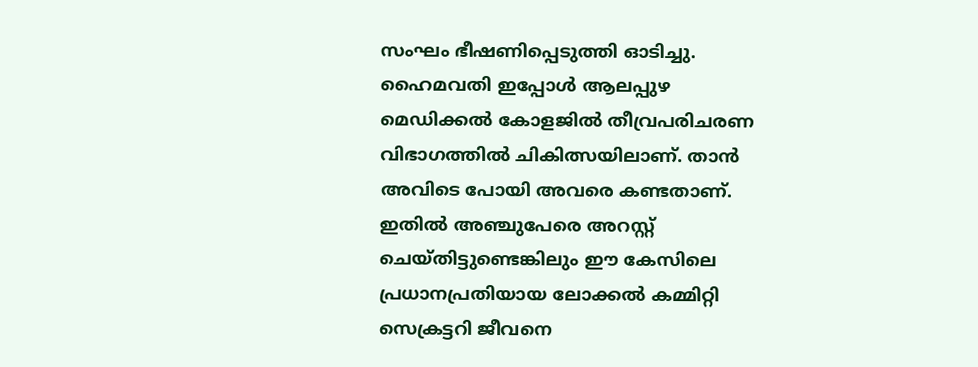സംഘം ഭീഷണിപ്പെടുത്തി ഓടിച്ചു. ഹൈമവതി ഇപ്പോള്‍ ആലപ്പുഴ മെഡിക്കല്‍ കോളജില്‍ തീവ്രപരിചരണ വിഭാഗത്തില്‍ ചികിത്സയിലാണ്. താന്‍ അവിടെ പോയി അവരെ കണ്ടതാണ്. ഇതില്‍ അഞ്ചുപേരെ അറസ്റ്റ് ചെയ്തിട്ടുണ്ടെങ്കിലും ഈ കേസിലെ പ്രധാനപ്രതിയായ ലോക്കല്‍ കമ്മിറ്റി സെക്രട്ടറി ജീവനെ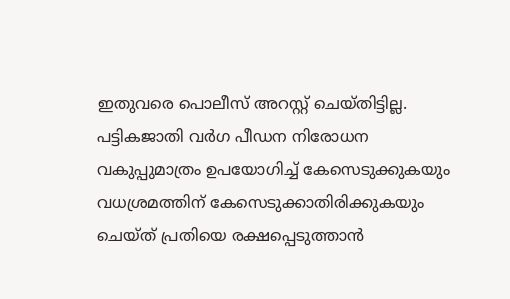ഇതുവരെ പൊലീസ് അറസ്റ്റ് ചെയ്തിട്ടില്ല. പട്ടികജാതി വർഗ പീഡന നിരോധന വകുപ്പുമാത്രം ഉപയോഗിച്ച് കേസെടുക്കുകയും വധശ്രമത്തിന് കേസെടുക്കാതിരിക്കുകയും ചെയ്ത് പ്രതിയെ രക്ഷപ്പെടുത്താന്‍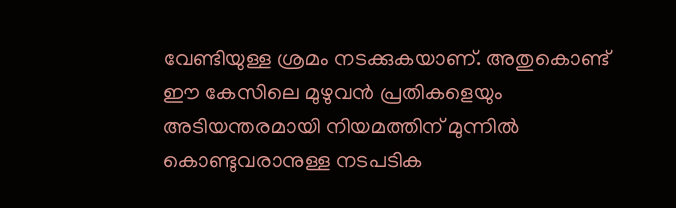വേണ്ടിയുള്ള ശ്രമം നടക്കുകയാണ്. അതുകൊണ്ട് ഈ കേസിലെ മുഴുവന്‍ പ്രതികളെയും അടിയന്തരമായി നിയമത്തിന് മുന്നില്‍ കൊണ്ടുവരാനുള്ള നടപടിക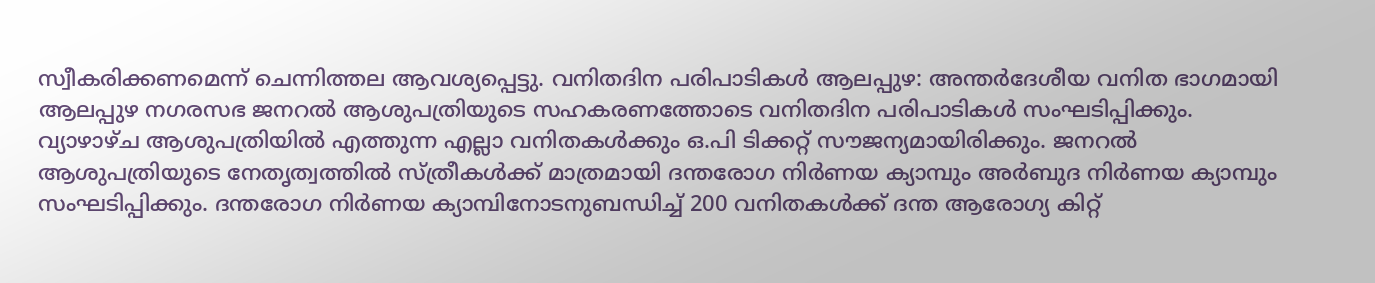സ്വീകരിക്കണമെന്ന് ചെന്നിത്തല ആവശ്യപ്പെട്ടു. വനിതദിന പരിപാടികൾ ആലപ്പുഴ: അന്തർദേശീയ വനിത ഭാഗമായി ആലപ്പുഴ നഗരസഭ ജനറൽ ആശുപത്രിയുടെ സഹകരണത്തോടെ വനിതദിന പരിപാടികൾ സംഘടിപ്പിക്കും. വ്യാഴാഴ്ച ആശുപത്രിയിൽ എത്തുന്ന എല്ലാ വനിതകൾക്കും ഒ.പി ടിക്കറ്റ് സൗജന്യമായിരിക്കും. ജനറൽ ആശുപത്രിയുടെ നേതൃത്വത്തിൽ സ്ത്രീകൾക്ക് മാത്രമായി ദന്തരോഗ നിർണയ ക്യാമ്പും അർബുദ നിർണയ ക്യാമ്പും സംഘടിപ്പിക്കും. ദന്തരോഗ നിർണയ ക്യാമ്പിനോടനുബന്ധിച്ച് 200 വനിതകൾക്ക് ദന്ത ആരോഗ്യ കിറ്റ്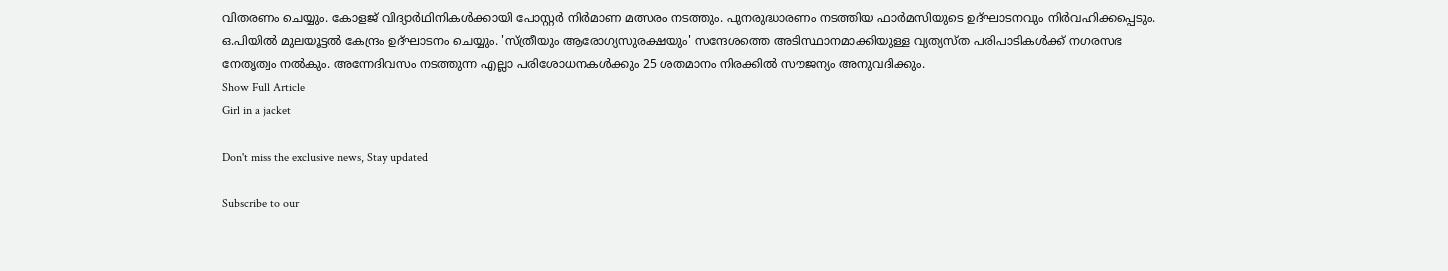വിതരണം ചെയ്യും. കോളജ് വിദ്യാർഥിനികൾക്കായി പോസ്റ്റർ നിർമാണ മത്സരം നടത്തും. പുനരുദ്ധാരണം നടത്തിയ ഫാർമസിയുടെ ഉദ്ഘാടനവും നിർവഹിക്കപ്പെടും. ഒ.പിയിൽ മുലയൂട്ടൽ കേന്ദ്രം ഉദ്ഘാടനം ചെയ്യും. 'സ്ത്രീയും ആരോഗ്യസുരക്ഷയും' സന്ദേശത്തെ അടിസ്ഥാനമാക്കിയുള്ള വ്യത്യസ്ത പരിപാടികൾക്ക് നഗരസഭ നേതൃത്വം നൽകും. അന്നേദിവസം നടത്തുന്ന എല്ലാ പരിശോധനകൾക്കും 25 ശതമാനം നിരക്കിൽ സൗജന്യം അനുവദിക്കും.
Show Full Article
Girl in a jacket

Don't miss the exclusive news, Stay updated

Subscribe to our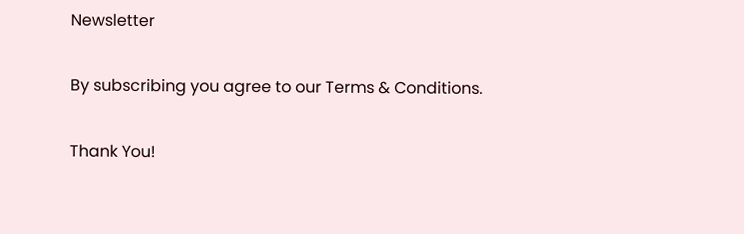Newsletter

By subscribing you agree to our Terms & Conditions.

Thank You!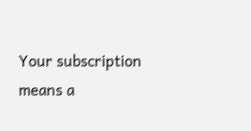Your subscription means a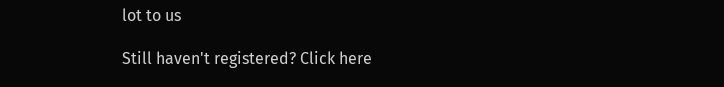lot to us

Still haven't registered? Click here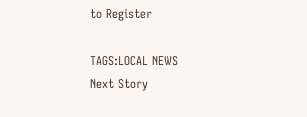to Register

TAGS:LOCAL NEWS
Next Story